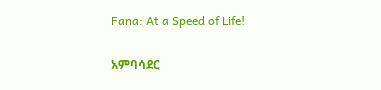Fana: At a Speed of Life!

አምባሳደር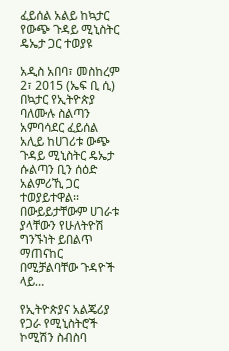ፈይሰል አልይ ከኳታር የውጭ ጉዳይ ሚኒስትር ዴኤታ ጋር ተወያዩ

አዲስ አበባ፣ መስከረም 2፣ 2015 (ኤፍ ቢ ሲ) በኳታር የኢትዮጵያ ባለሙሉ ስልጣን አምባሳደር ፈይሰል አሊይ ከሀገሪቱ ውጭ ጉዳይ ሚኒስትር ዴኤታ ሱልጣን ቢን ሰዕድ አልምሪኺ ጋር ተወያይተዋል፡፡ በውይይታቸውም ሀገራቱ ያላቸውን የሁለትዮሽ ግንኙነት ይበልጥ ማጠናከር በሚቻልባቸው ጉዳዮች ላይ…

የኢትዮጵያና አልጄሪያ የጋራ የሚኒስትሮች ኮሚሽን ስብስባ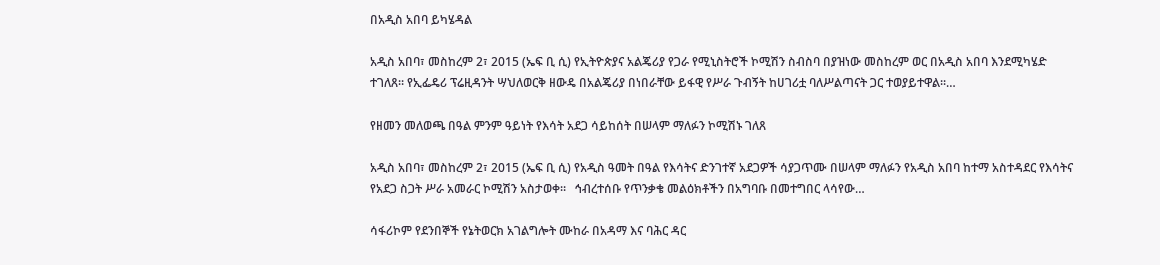በአዲስ አበባ ይካሄዳል

አዲስ አበባ፣ መስከረም 2፣ 2015 (ኤፍ ቢ ሲ) የኢትዮጵያና አልጄሪያ የጋራ የሚኒስትሮች ኮሚሽን ስብስባ በያዝነው መስከረም ወር በአዲስ አበባ እንደሚካሄድ ተገለጸ። የኢፌዴሪ ፕሬዚዳንት ሣህለወርቅ ዘውዴ በአልጄሪያ በነበራቸው ይፋዊ የሥራ ጉብኝት ከሀገሪቷ ባለሥልጣናት ጋር ተወያይተዋል፡፡…

የዘመን መለወጫ በዓል ምንም ዓይነት የእሳት አደጋ ሳይከሰት በሠላም ማለፉን ኮሚሽኑ ገለጸ

አዲስ አበባ፣ መስከረም 2፣ 2015 (ኤፍ ቢ ሲ) የአዲስ ዓመት በዓል የእሳትና ድንገተኛ አደጋዎች ሳያጋጥሙ በሠላም ማለፉን የአዲስ አበባ ከተማ አስተዳደር የእሳትና የአደጋ ስጋት ሥራ አመራር ኮሚሽን አስታወቀ።   ኅብረተሰቡ የጥንቃቄ መልዕክቶችን በአግባቡ በመተግበር ላሳየው…

ሳፋሪኮም የደንበኞች የኔትወርክ አገልግሎት ሙከራ በአዳማ እና ባሕር ዳር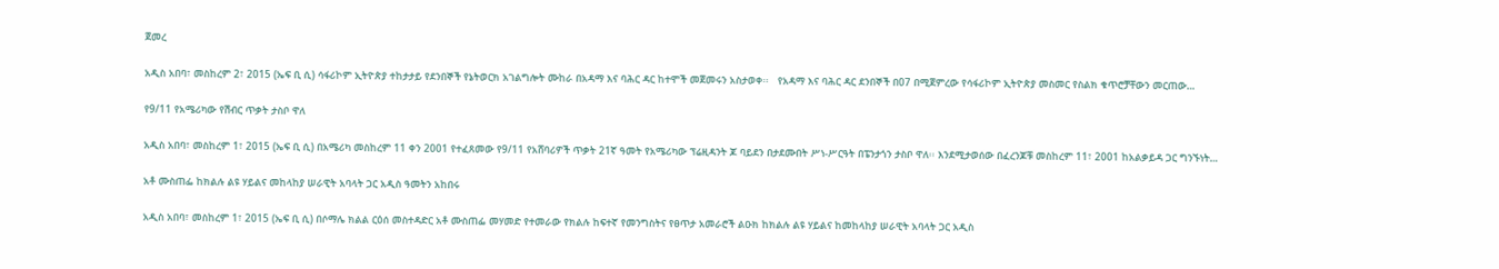ጀመረ

አዲስ አበባ፣ መስከረም 2፣ 2015 (ኤፍ ቢ ሲ) ሳፋሪኮም ኢትዮጵያ ተከታታይ የደንበኞች የኔትወርክ አገልግሎት ሙከራ በአዳማ እና ባሕር ዳር ከተሞች መጀመሩን አስታወቀ፡፡   የአዳማ እና ባሕር ዳር ደንበኞች በ07 በሚጀምረው የሳፋሪኮም ኢትዮጵያ መስመር የስልክ ቁጥሮቻቸውን መርጠው…

የ9/11 የአሜሪካው የሽብር ጥቃት ታስቦ ዋለ

አዲስ አበባ፣ መስከረም 1፣ 2015 (ኤፍ ቢ ሲ) በአሜሪካ መስከረም 11 ቀን 2001 የተፈጸመው የ9/11 የአሸባሪዎች ጥቃት 21ኛ ዓመት የአሜሪካው ፕሬዚዳንት ጆ ባይደን በታደሙበት ሥነ-ሥርዓት በፔንታጎን ታስቦ ዋለ፡፡ እንደሚታወሰው በፈረንጆቹ መስከረም 11፣ 2001 ከአልቃይዳ ጋር ግንኙነት…

አቶ ሙስጠፌ ከክልሉ ልዩ ሃይልና መከላከያ ሠራዊት አባላት ጋር አዲስ ዓመትን አከበሩ

አዲስ አበባ፣ መስከረም 1፣ 2015 (ኤፍ ቢ ሲ) በሶማሌ ክልል ርዕሰ መስተዳድር አቶ ሙስጠፌ መሃመድ የተመራው የክልሉ ከፍተኛ የመንግስትና የፀጥታ አመራሮች ልዑክ ከክልሉ ልዩ ሃይልና ከመከላከያ ሠራዊት አባላት ጋር አዲስ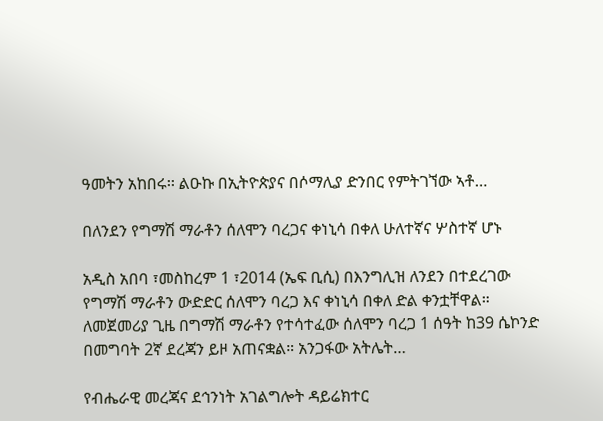ዓመትን አከበሩ፡፡ ልዑኩ በኢትዮጵያና በሶማሊያ ድንበር የምትገኘው ኣቶ…

በለንደን የግማሽ ማራቶን ሰለሞን ባረጋና ቀነኒሳ በቀለ ሁለተኛና ሦስተኛ ሆኑ

አዲስ አበባ ፣መስከረም 1 ፣2014 (ኤፍ ቢሲ) በእንግሊዝ ለንደን በተደረገው የግማሽ ማራቶን ውድድር ሰለሞን ባረጋ እና ቀነኒሳ በቀለ ድል ቀንቷቸዋል። ለመጀመሪያ ጊዜ በግማሽ ማራቶን የተሳተፈው ሰለሞን ባረጋ 1 ሰዓት ከ39 ሴኮንድ በመግባት 2ኛ ደረጃን ይዞ አጠናቋል። አንጋፋው አትሌት…

የብሔራዊ መረጃና ደኅንነት አገልግሎት ዳይሬክተር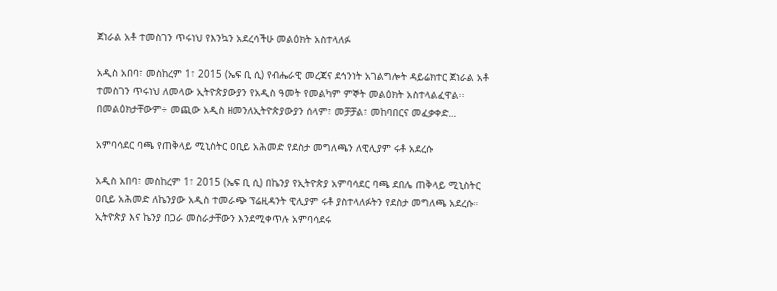ጀነራል አቶ ተመስገን ጥሩነህ የእንኳን አደረሳችሁ መልዕክት አስተላለፉ

አዲስ አበባ፣ መስከረም 1፣ 2015 (ኤፍ ቢ ሲ) የብሔራዊ መረጃና ደኅንነት አገልግሎት ዳይሬክተር ጀነራል አቶ ተመስገን ጥሩነህ ለመላው ኢትዮጵያውያን የአዲስ ዓመት የመልካም ምኞት መልዕክት አስተላልፈዋል፡፡ በመልዕክታቸውም÷ መጪው አዲስ ዘመንለኢትዮጵያውያን ሰላም፣ መቻቻል፣ መከባበርና መፈቃቀድ…

አምባሳደር ባጫ የጠቅላይ ሚኒስትር ዐቢይ አሕመድ የደስታ መግለጫን ለዊሊያም ሩቶ አደረሱ

አዲስ አበባ፣ መስከረም 1፣ 2015 (ኤፍ ቢ ሲ) በኬንያ የኢትዮጵያ አምባሳደር ባጫ ደበሌ ጠቅላይ ሚኒስትር ዐቢይ አሕመድ ለኬንያው አዲስ ተመራጭ ፕሬዚዳንት ዊሊያም ሩቶ ያስተላለፉትን የደስታ መግለጫ አደረሱ። ኢትዮጵያ እና ኬንያ በጋራ መስራታቸውን እንደሚቀጥሉ አምባሳደሩ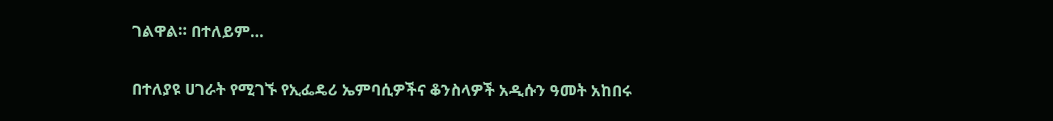ገልዋል። በተለይም…

በተለያዩ ሀገራት የሚገኙ የኢፌዴሪ ኤምባሲዎችና ቆንስላዎች አዲሱን ዓመት አከበሩ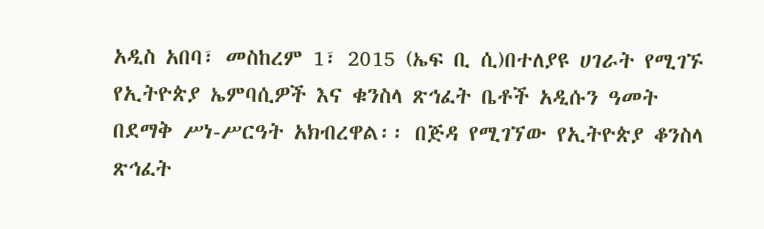አዲስ አበባ፣ መስከረም 1፣ 2015 (ኤፍ ቢ ሲ)በተለያዩ ሀገራት የሚገኙ የኢትዮጵያ ኤምባሲዎች እና ቁንስላ ጽኅፈት ቤቶች አዲሱን ዓመት በደማቅ ሥነ-ሥርዓት አክብረዋል፡፡ በጅዳ የሚገኘው የኢትዮጵያ ቆንስላ ጽኅፈት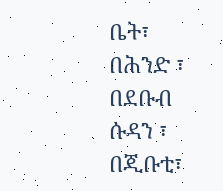ቤት፣ በሕንድ ፣ በደቡብ ሱዳን ፣ በጂቡቲ፣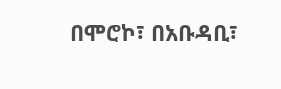በሞሮኮ፣ በአቡዳቢ፣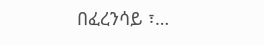በፈረንሳይ ፣…